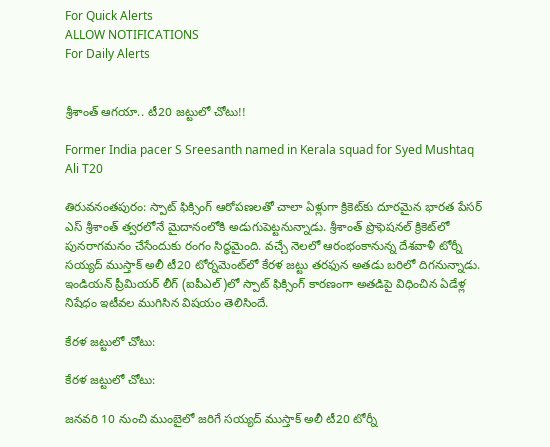For Quick Alerts
ALLOW NOTIFICATIONS
For Daily Alerts


శ్రీశాంత్‌ ఆగయా.. టీ20 జట్టులో చోటు!!

Former India pacer S Sreesanth named in Kerala squad for Syed Mushtaq Ali T20

తిరువనంతపురం: స్పాట్‌ ఫిక్సింగ్ ఆరోపణలతో చాలా ఏళ్లుగా క్రికెట్‌‌కు దూరమైన భారత పేసర్ ఎస్ శ్రీశాంత్ త్వరలోనే మైదానంలోకి అడుగుపెట్టనున్నాడు. శ్రీశాంత్‌ ప్రొఫెషనల్‌ క్రికెట్‌లో పునరాగమనం చేసేందుకు రంగం సిద్ధమైంది. వచ్చే నెలలో ఆరంభంకానున్న దేశవాళీ టోర్నీ సయ్యద్‌ ముస్తాక్‌ అలీ టీ20 టోర్నమెంట్‌లో కేరళ జట్టు తరఫున అతడు బరిలో దిగనున్నాడు. ఇండియన్ ప్రీమియర్ లీగ్ (ఐపీఎల్)లో స్పాట్‌ ఫిక్సింగ్‌ కారణంగా అతడిపై విధించిన ఏడేళ్ల నిషేధం ఇటీవల ముగిసిన విషయం తెలిసిందే.

కేరళ జట్టులో చోటు:

కేరళ జట్టులో చోటు:

జనవరి 10 నుంచి ముంబైలో జరిగే సయ్యద్‌ ముస్తాక్‌ అలీ టీ20 టోర్నీ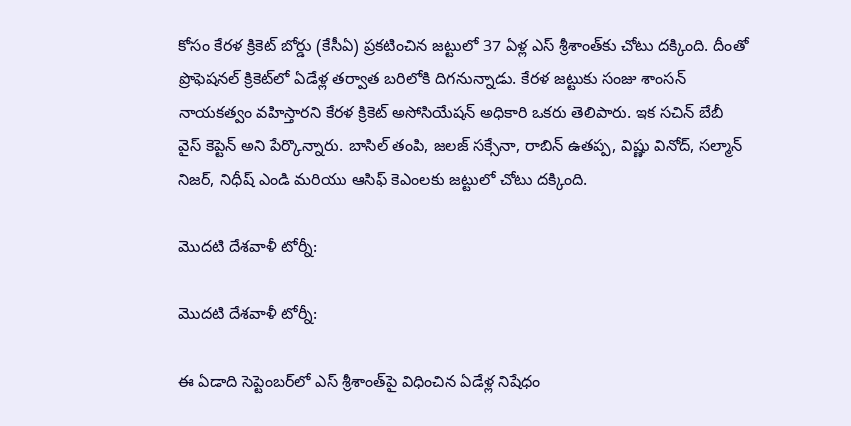కోసం కేరళ క్రికెట్‌ బోర్డు (కేసీఏ) ప్రకటించిన జట్టులో 37 ఏళ్ల ఎస్ శ్రీశాంత్‌కు చోటు దక్కింది. దీంతో ప్రొఫెషనల్‌ క్రికెట్‌లో ఏడేళ్ల తర్వాత బరిలోకి దిగనున్నాడు. కేరళ జట్టుకు సంజు శాంసన్ నాయకత్వం వహిస్తారని కేరళ క్రికెట్ అసోసియేషన్ అధికారి ఒకరు తెలిపారు. ఇక సచిన్ బేబీ వైస్ కెప్టెన్ అని పేర్కొన్నారు. బాసిల్ తంపి, జలజ్ సక్సేనా, రాబిన్ ఉతప్ప, విష్ణు వినోద్, సల్మాన్ నిజర్, నిధీష్ ఎండి మరియు ఆసిఫ్ కెఎంలకు జట్టులో చోటు దక్కింది.

మొదటి దేశవాళీ టోర్నీ:

మొదటి దేశవాళీ టోర్నీ:

ఈ ఏడాది సెప్టెంబర్‌లో ఎస్ శ్రీశాంత్‌పై విధించిన ఏడేళ్ల నిషేధం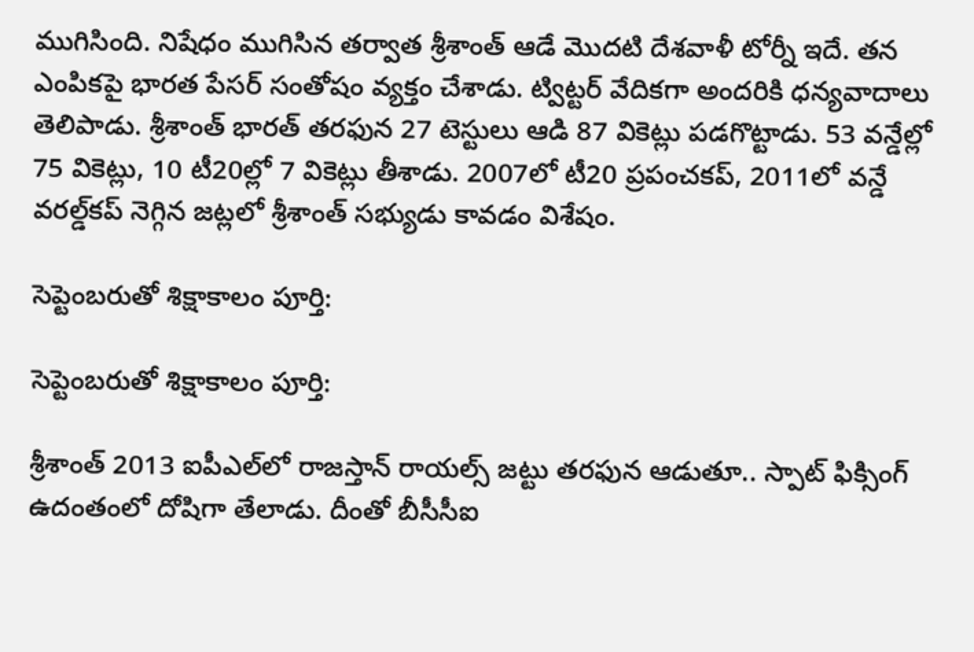ముగిసింది. నిషేధం ముగిసిన తర్వాత శ్రీశాంత్‌ ఆడే మొదటి దేశవాళీ టోర్నీ ఇదే. తన ఎంపికపై భారత పేసర్ సంతోషం వ్యక్తం చేశాడు. ట్విట్టర్ వేదికగా అందరికి ధన్యవాదాలు తెలిపాడు. శ్రీశాంత్‌ భారత్‌ తరఫున 27 టెస్టులు ఆడి 87 వికెట్లు పడగొట్టాడు. 53 వన్డేల్లో 75 వికెట్లు, 10 టీ20ల్లో 7 వికెట్లు తీశాడు. 2007లో టీ20 ప్రపంచకప్, 2011లో వన్డే వరల్డ్‌కప్‌ నెగ్గిన జట్లలో శ్రీశాంత్‌ సభ్యుడు కావడం విశేషం.

సెప్టెంబరుతో శిక్షాకాలం పూర్తి:

సెప్టెంబరుతో శిక్షాకాలం పూర్తి:

శ్రీశాంత్‌ 2013 ఐపీఎల్‌లో రాజస్తాన్‌ రాయల్స్‌ జట్టు తరఫున ఆడుతూ.. స్పాట్‌ ఫిక్సింగ్‌ ఉదంతంలో దోషిగా తేలాడు. దీంతో బీసీసీఐ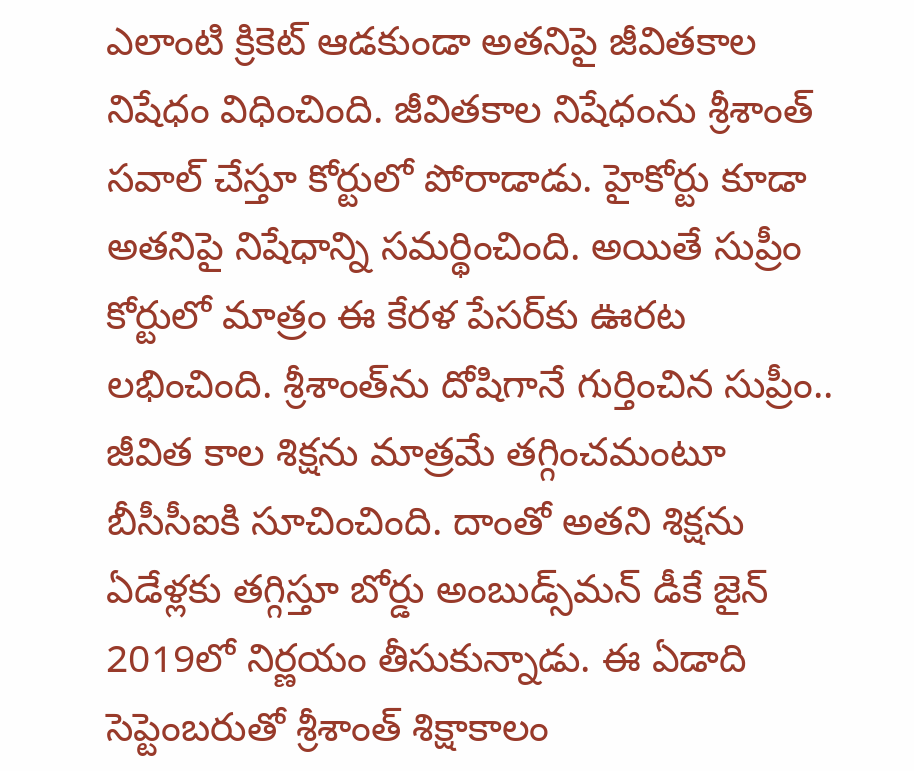ఎలాంటి క్రికెట్‌ ఆడకుండా అతనిపై జీవితకాల నిషేధం విధించింది. జీవితకాల నిషేధంను శ్రీశాంత్‌ సవాల్‌ చేస్తూ కోర్టులో పోరాడాడు. హైకోర్టు కూడా అతనిపై నిషేధాన్ని సమర్థించింది. అయితే సుప్రీం కోర్టులో మాత్రం ఈ కేరళ పేసర్‌కు ఊరట లభించింది. శ్రీశాంత్‌ను దోషిగానే గుర్తించిన సుప్రీం.. జీవిత కాల శిక్షను మాత్రమే తగ్గించమంటూ బీసీసీఐకి సూచించింది. దాంతో అతని శిక్షను ఏడేళ్లకు తగ్గిస్తూ బోర్డు అంబుడ్స్‌మన్‌ డీకే జైన్‌ 2019లో నిర్ణయం తీసుకున్నాడు. ఈ ఏడాది సెప్టెంబరుతో శ్రీశాంత్‌ శిక్షాకాలం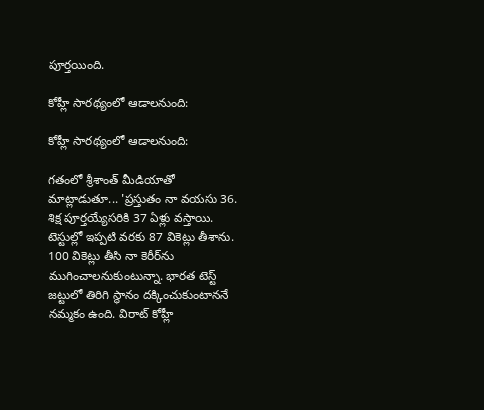పూర్తయింది.

కోహ్లీ సారథ్యంలో ఆడాలనుంది:

కోహ్లీ సారథ్యంలో ఆడాలనుంది:

గతంలో శ్రీశాంత్ మీడియాతో మాట్లాడుతూ... 'ప్రస్తుతం నా వయసు 36. శిక్ష పూర్తయ్యేసరికి 37 ఏళ్లు వస్తాయి. టెస్టుల్లో ఇప్పటి వరకు 87 వికెట్లు తీశాను. 100 వికెట్లు తీసి నా కెరీర్‌ను ముగించాలనుకుంటున్నా. భారత టెస్ట్ జట్టులో తిరిగి స్థానం దక్కించుకుంటాననే నమ్మకం ఉంది. విరాట్‌ కోహ్లీ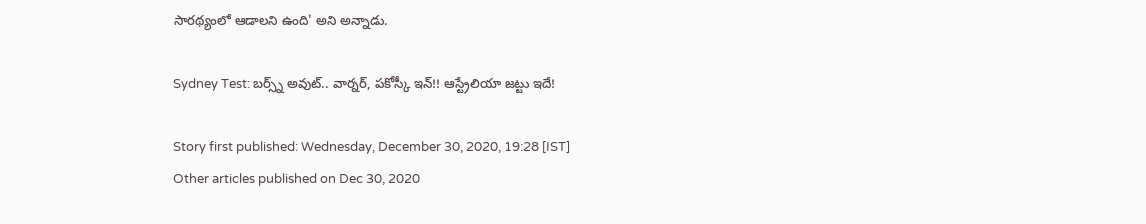సారథ్యంలో ఆడాలని ఉంది' అని అన్నాడు.

Sydney Test: బర్స్న్‌ అవుట్‌.. వార్నర్‌, పకోస్కీ ఇన్!! ఆస్ట్రేలియా జట్టు ఇదే!

Story first published: Wednesday, December 30, 2020, 19:28 [IST]
Other articles published on Dec 30, 2020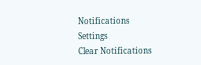Notifications
Settings
Clear Notifications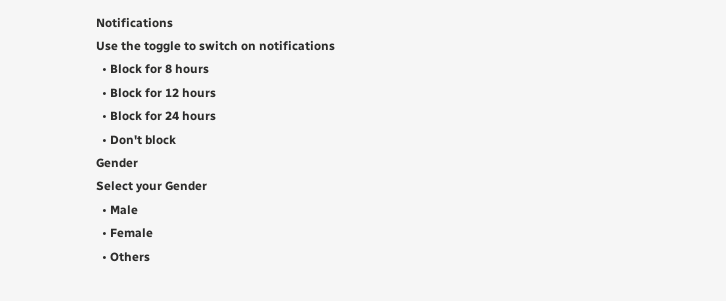Notifications
Use the toggle to switch on notifications
  • Block for 8 hours
  • Block for 12 hours
  • Block for 24 hours
  • Don't block
Gender
Select your Gender
  • Male
  • Female
  • Others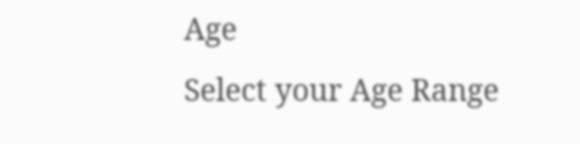Age
Select your Age Range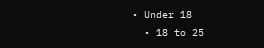• Under 18
  • 18 to 25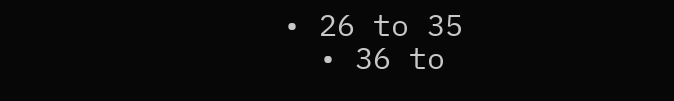• 26 to 35
  • 36 to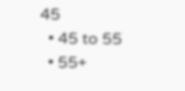45
  • 45 to 55
  • 55+